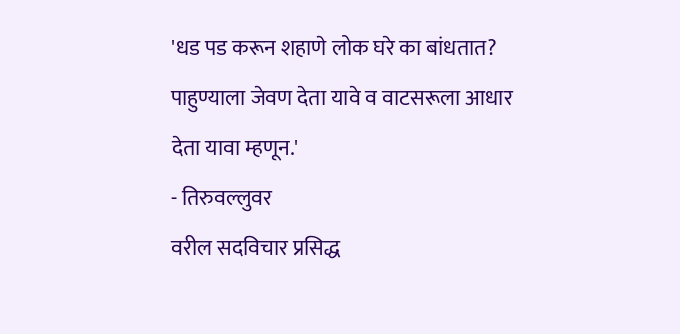'धड पड करून शहाणे लोक घरे का बांधतात? पाहुण्याला जेवण देता यावे व वाटसरूला आधार देता यावा म्हणून.'
- तिरुवल्लुवर
वरील सदविचार प्रसिद्ध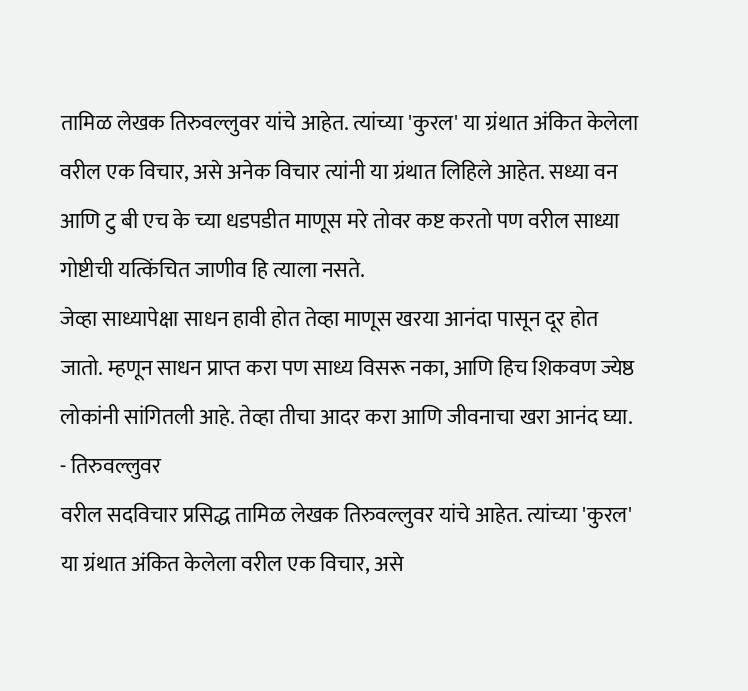तामिळ लेखक तिरुवल्लुवर यांचे आहेत. त्यांच्या 'कुरल' या ग्रंथात अंकित केलेला वरील एक विचार, असे अनेक विचार त्यांनी या ग्रंथात लिहिले आहेत. सध्या वन आणि टु बी एच के च्या धडपडीत माणूस मरे तोवर कष्ट करतो पण वरील साध्या गोष्टीची यत्किंचित जाणीव हि त्याला नसते.
जेव्हा साध्यापेक्षा साधन हावी होत तेव्हा माणूस खरया आनंदा पासून दूर होत जातो. म्हणून साधन प्राप्त करा पण साध्य विसरू नका, आणि हिच शिकवण ज्येष्ठ लोकांनी सांगितली आहे. तेव्हा तीचा आदर करा आणि जीवनाचा खरा आनंद घ्या.
- तिरुवल्लुवर
वरील सदविचार प्रसिद्ध तामिळ लेखक तिरुवल्लुवर यांचे आहेत. त्यांच्या 'कुरल' या ग्रंथात अंकित केलेला वरील एक विचार, असे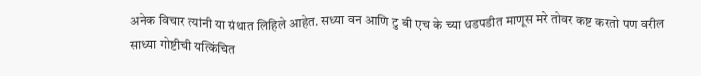अनेक विचार त्यांनी या ग्रंथात लिहिले आहेत. सध्या वन आणि टु बी एच के च्या धडपडीत माणूस मरे तोवर कष्ट करतो पण वरील साध्या गोष्टीची यत्किंचित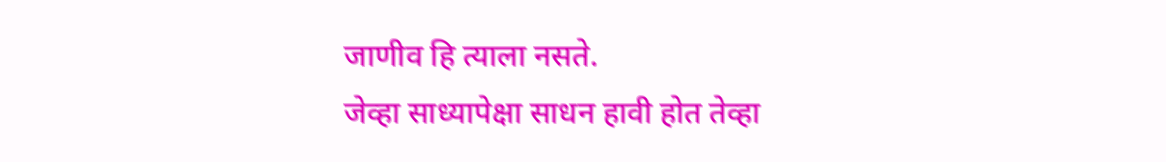जाणीव हि त्याला नसते.
जेव्हा साध्यापेक्षा साधन हावी होत तेव्हा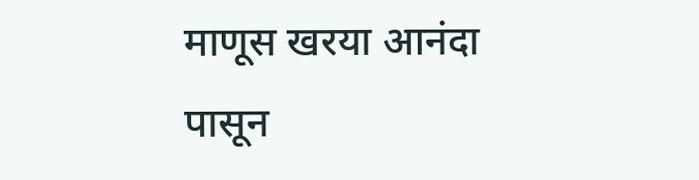माणूस खरया आनंदा पासून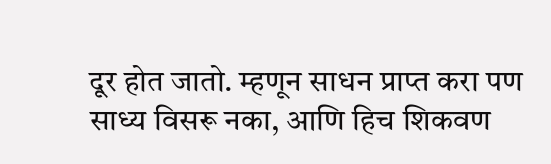दूर होत जातो. म्हणून साधन प्राप्त करा पण साध्य विसरू नका, आणि हिच शिकवण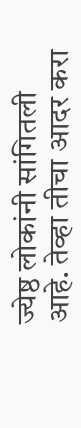ज्येष्ठ लोकांनी सांगितली आहे. तेव्हा तीचा आदर करा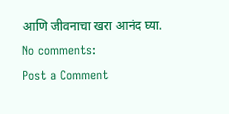आणि जीवनाचा खरा आनंद घ्या.
No comments:
Post a Comment